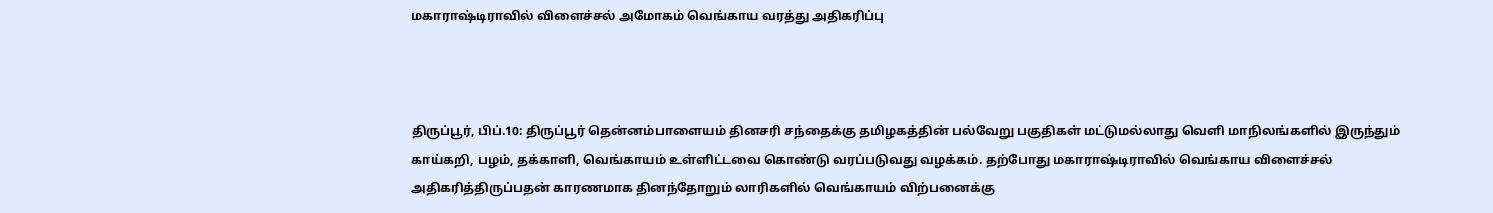மகாராஷ்டிராவில் விளைச்சல் அமோகம் வெங்காய வரத்து அதிகரிப்பு



திருப்பூர், பிப்.10: திருப்பூர் தென்னம்பாளையம் தினசரி சந்தைக்கு தமிழகத்தின் பல்வேறு பகுதிகள் மட்டுமல்லாது வெளி மாநிலங்களில் இருந்தும் காய்கறி, பழம், தக்காளி, வெங்காயம் உள்ளிட்டவை கொண்டு வரப்படுவது வழக்கம். தற்போது மகாராஷ்டிராவில் வெங்காய விளைச்சல் அதிகரித்திருப்பதன் காரணமாக தினந்தோறும் லாரிகளில் வெங்காயம் விற்பனைக்கு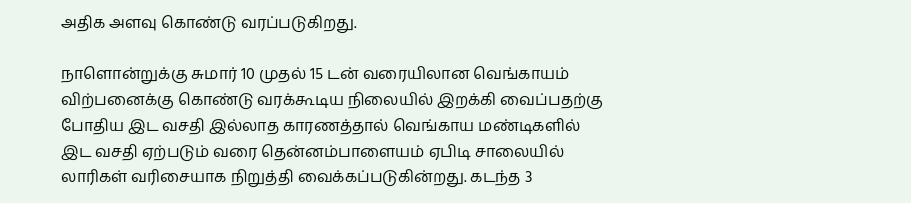அதிக அளவு கொண்டு வரப்படுகிறது.

நாளொன்றுக்கு சுமார் 10 முதல் 15 டன் வரையிலான வெங்காயம் விற்பனைக்கு கொண்டு வரக்கூடிய நிலையில் இறக்கி வைப்பதற்கு போதிய இட வசதி இல்லாத காரணத்தால் வெங்காய மண்டிகளில் இட வசதி ஏற்படும் வரை தென்னம்பாளையம் ஏபிடி சாலையில் லாரிகள் வரிசையாக நிறுத்தி வைக்கப்படுகின்றது. கடந்த 3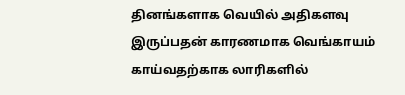தினங்களாக வெயில் அதிகளவு இருப்பதன் காரணமாக வெங்காயம் காய்வதற்காக லாரிகளில்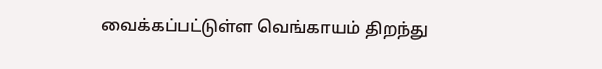வைக்கப்பட்டுள்ள வெங்காயம் திறந்து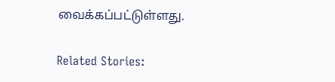வைக்கப்பட்டுள்ளது.

Related Stories: